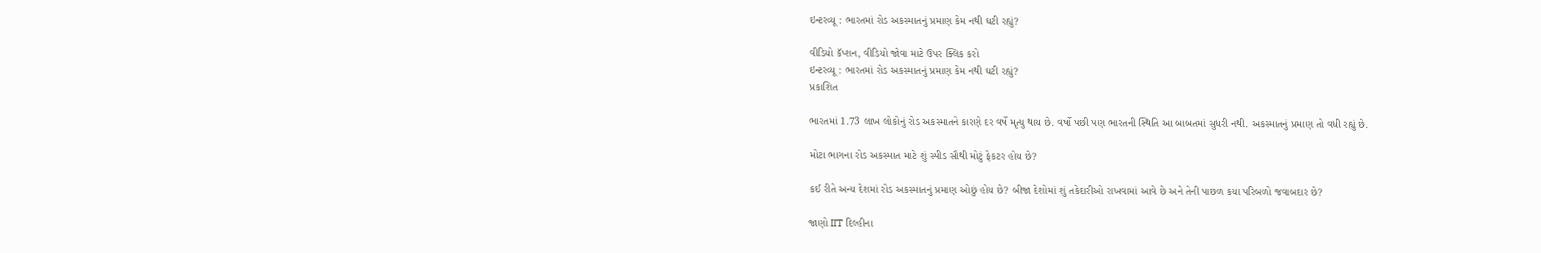ઇન્ટરવ્યૂ : ભારતમાં રોડ અકસ્માતનું પ્રમાણ કેમ નથી ઘટી રહ્યું?

વીડિયો કૅપ્શન, વીડિયો જોવા માટે ઉપર ક્લિક કરો
ઇન્ટરવ્યૂ : ભારતમાં રોડ અકસ્માતનું પ્રમાણ કેમ નથી ઘટી રહ્યું?
પ્રકાશિત

ભારતમાં 1.73 લાખ લોકોનું રોડ અકસ્માતને કારણે દર વર્ષે મૃત્યુ થાય છે. વર્ષો પછી પણ ભારતની સ્થિતિ આ બાબતમાં સુધરી નથી. અકસ્માતનું પ્રમાણ તો વધી રહ્યું છે.

મોટા ભાગના રોડ અકસ્માત માટે શું સ્પીડ સૌથી મોટું ફેકટર હોય છે?

કઈ રીતે અન્ય દેશમાં રોડ અકસ્માતનું પ્રમાણ ઓછું હોય છે? બીજા દેશોમાં શું તકેદારીઓ રાખવામાં આવે છે અને તેની પાછળ કયા પરિબળો જવાબદાર છે?

જાણો IIT દિલ્હીના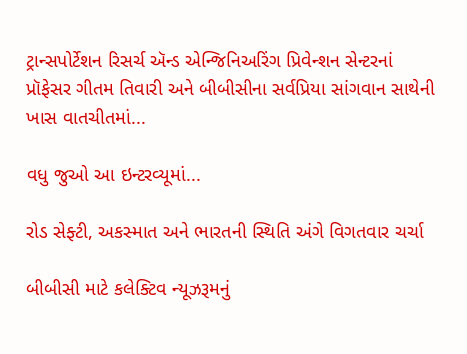ટ્રાન્સપોર્ટેશન રિસર્ચ ઍન્ડ એન્જિનિઅરિંગ પ્રિવેન્શન સેન્ટરનાં પ્રૉફેસર ગીતમ તિવારી અને બીબીસીના સર્વપ્રિયા સાંગવાન સાથેની ખાસ વાતચીતમાં...

વધુ જુઓ આ ઇન્ટરવ્યૂમાં...

રોડ સેફ્ટી, અકસ્માત અને ભારતની સ્થિતિ અંગે વિગતવાર ચર્ચા

બીબીસી માટે કલેક્ટિવ ન્યૂઝરૂમનું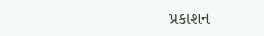પ્રકાશન